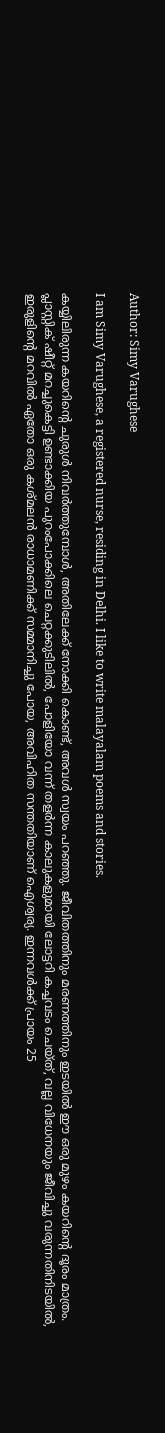Author: Simy Varughese

I am Simy Varughese, a registered nurse, residing in Delhi. I like to write malayalam poems and stories.

കയ്യിലിരുന്ന കയറിന്റെ ചുരുൾ നിവർത്തുമ്പോൾ, അതിലേക്ക് നോക്കി കൊണ്ട്, അവൾ സ്വയം പറഞ്ഞു. ജീവിതത്തിനും മരണത്തിനും ഇടയിൽ ഈ ഒരു മുഴം കയറിന്റെ ദൂരം മാത്രം. പ്ലാസ്റ്റിക് ഷീറ്റ് മറച്ചുകെട്ടി ഉണ്ടാക്കിയ പുറംപോക്കിലെ ചെറ്റക്കുടിലിൽ, പോളിയോ വന്ന് തളർന്ന കാലുകളുമായി ലോട്ടറി കച്ചവടം ചെയ്ത്, വല്ല വിധേനയും ജീവിച്ചു വരുന്നതിനിടയിൽ, ഇരുളിന്റെ മറവിൽ ഏതോ ഒരു കശ്മലൻ രാധാമണിക്ക് സമ്മാനിച്ചു പോയ, അവിഹിത സന്തതിയാണ് ഐശ്വര്യ. ഇന്നവൾക്ക് പ്രായം 25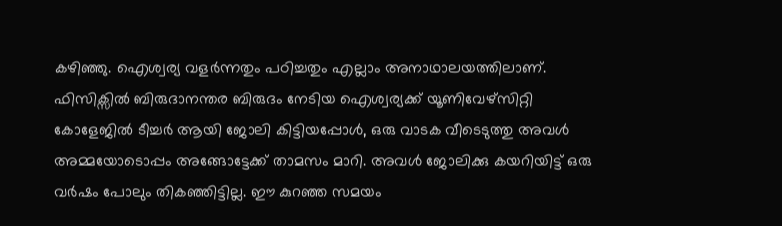കഴിഞ്ഞു. ഐശ്വര്യ വളർന്നതും പഠിച്ചതും എല്ലാം അനാഥാലയത്തിലാണ്. ഫിസിക്സിൽ ബിരുദാനന്തര ബിരുദം നേടിയ ഐശ്വര്യക്ക് യൂണിവേഴ്സിറ്റി കോളേജിൽ ടീച്ചർ ആയി ജോലി കിട്ടിയപ്പോൾ, ഒരു വാടക വീടെടുത്തു അവൾ അമ്മയോടൊപ്പം അങ്ങോട്ടേക്ക് താമസം മാറി. അവൾ ജോലിക്കു കയറിയിട്ട് ഒരു വർഷം പോലും തികഞ്ഞിട്ടില്ല. ഈ കുറഞ്ഞ സമയം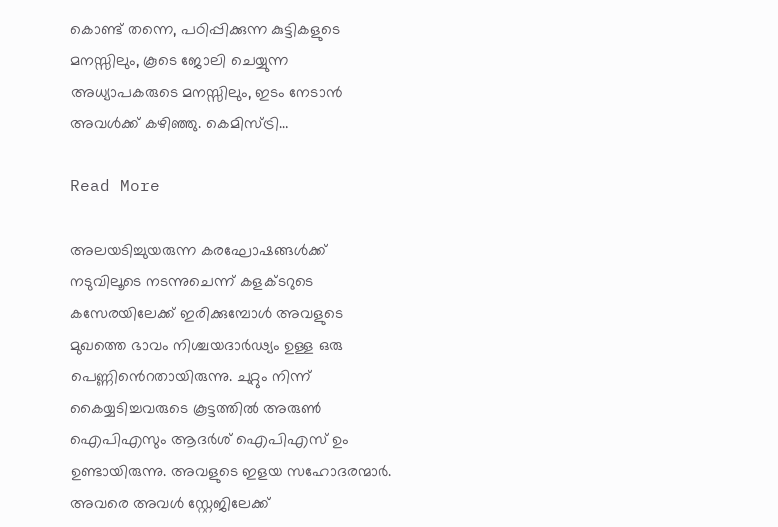കൊണ്ട് തന്നെ, പഠിപ്പിക്കുന്ന കുട്ടികളുടെ മനസ്സിലും, കൂടെ ജോലി ചെയ്യുന്ന അധ്യാപകരുടെ മനസ്സിലും, ഇടം നേടാൻ അവൾക്ക് കഴിഞ്ഞു. കെമിസ്ട്രി…

Read More

അലയടിച്ചുയരുന്ന കരഘോഷങ്ങൾക്ക് നടുവിലൂടെ നടന്നുചെന്ന് കളക്ടറുടെ കസേരയിലേക്ക് ഇരിക്കുമ്പോൾ അവളുടെ മുഖത്തെ ഭാവം നിശ്ചയദാർഢ്യം ഉള്ള ഒരു പെണ്ണിൻെറതായിരുന്നു. ചുറ്റും നിന്ന് കൈയ്യടിച്ചവരുടെ കൂട്ടത്തിൽ അരുൺ ഐപിഎസും ആദർശ് ഐപിഎസ് ഉം ഉണ്ടായിരുന്നു. അവളുടെ ഇളയ സഹോദരന്മാർ. അവരെ അവൾ സ്റ്റേജിലേക്ക്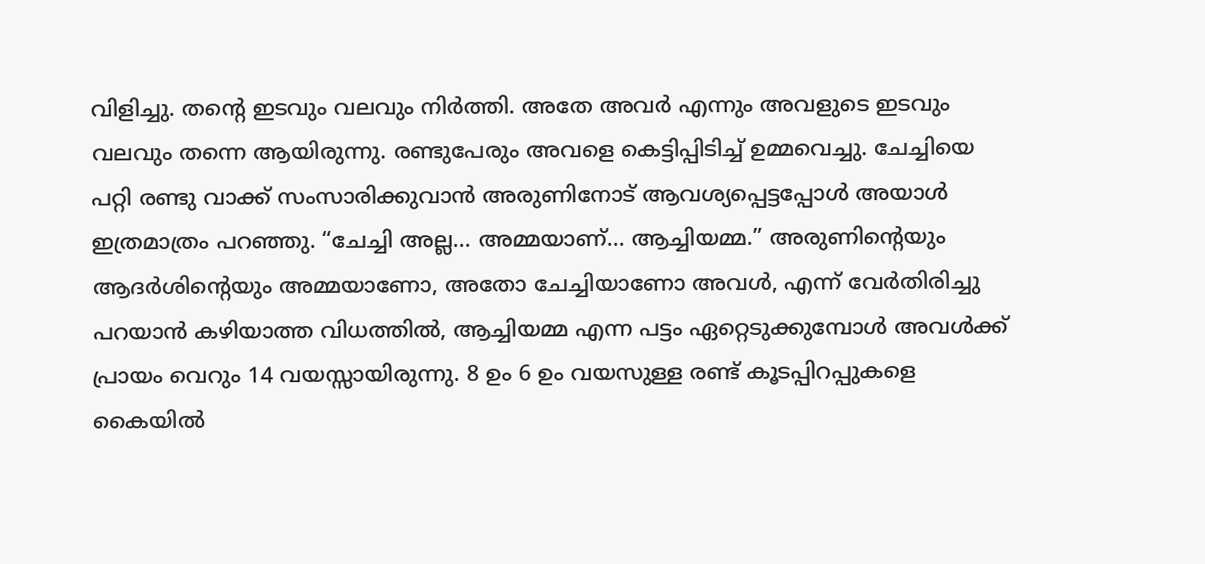വിളിച്ചു. തന്റെ ഇടവും വലവും നിർത്തി. അതേ അവർ എന്നും അവളുടെ ഇടവും വലവും തന്നെ ആയിരുന്നു. രണ്ടുപേരും അവളെ കെട്ടിപ്പിടിച്ച് ഉമ്മവെച്ചു. ചേച്ചിയെ പറ്റി രണ്ടു വാക്ക് സംസാരിക്കുവാൻ അരുണിനോട് ആവശ്യപ്പെട്ടപ്പോൾ അയാൾ ഇത്രമാത്രം പറഞ്ഞു. “ചേച്ചി അല്ല… അമ്മയാണ്… ആച്ചിയമ്മ.” അരുണിന്റെയും ആദർശിന്റെയും അമ്മയാണോ, അതോ ചേച്ചിയാണോ അവൾ, എന്ന് വേർതിരിച്ചു പറയാൻ കഴിയാത്ത വിധത്തിൽ, ആച്ചിയമ്മ എന്ന പട്ടം ഏറ്റെടുക്കുമ്പോൾ അവൾക്ക് പ്രായം വെറും 14 വയസ്സായിരുന്നു. 8 ഉം 6 ഉം വയസുള്ള രണ്ട് കൂടപ്പിറപ്പുകളെ കൈയിൽ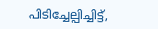പിടിച്ചേല്പിച്ചിട്ട്,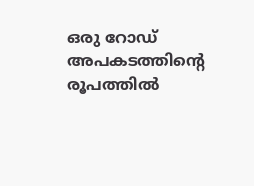ഒരു റോഡ് അപകടത്തിന്റെ രൂപത്തിൽ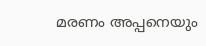മരണം അപ്പനെയും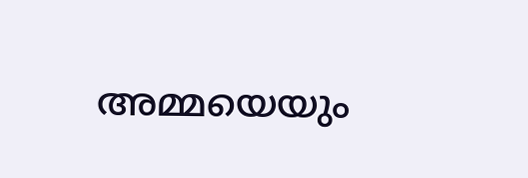അമ്മയെയും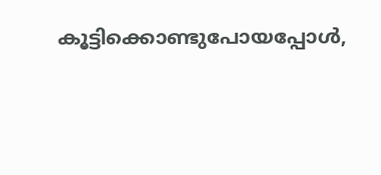കൂട്ടിക്കൊണ്ടുപോയപ്പോൾ,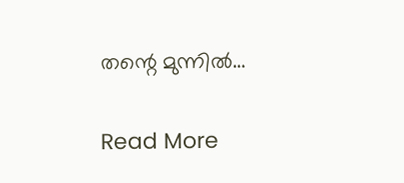തന്റെ മുന്നിൽ…

Read More